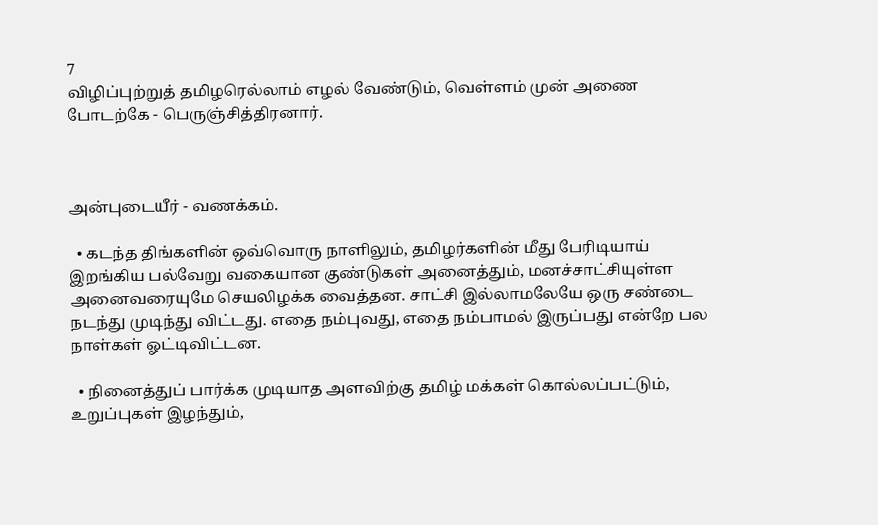7
விழிப்புற்றுத் தமிழரெல்லாம் எழல் வேண்டும், வெள்ளம் முன் அணை போடற்கே - பெருஞ்சித்திரனார்.



அன்புடையீர் - வணக்கம்.

  • கடந்த திங்களின் ஒவ்வொரு நாளிலும், தமிழர்களின் மீது பேரிடியாய் இறங்கிய பல்வேறு வகையான குண்டுகள் அனைத்தும், மனச்சாட்சியுள்ள அனைவரையுமே செயலிழக்க வைத்தன. சாட்சி இல்லாமலேயே ஒரு சண்டை நடந்து முடிந்து விட்டது. எதை நம்புவது, எதை நம்பாமல் இருப்பது என்றே பல நாள்கள் ஓட்டிவிட்டன.

  • நினைத்துப் பார்க்க முடியாத அளவிற்கு தமிழ் மக்கள் கொல்லப்பட்டும், உறுப்புகள் இழந்தும்,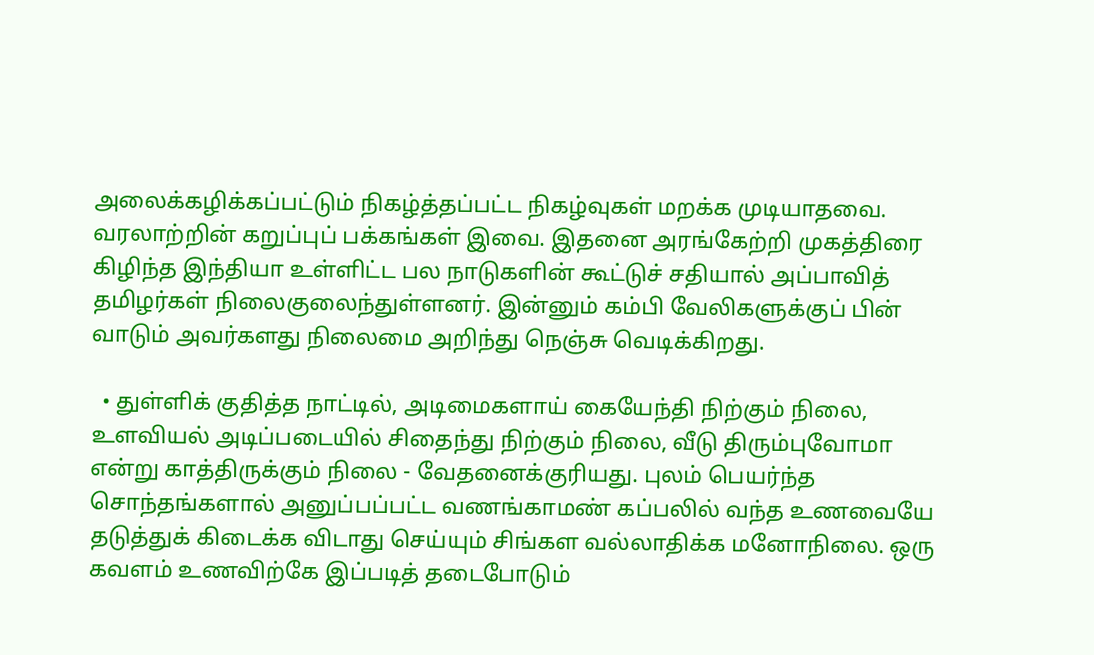அலைக்கழிக்கப்பட்டும் நிகழ்த்தப்பட்ட நிகழ்வுகள் மறக்க முடியாதவை. வரலாற்றின் கறுப்புப் பக்கங்கள் இவை. இதனை அரங்கேற்றி முகத்திரை கிழிந்த இந்தியா உள்ளிட்ட பல நாடுகளின் கூட்டுச் சதியால் அப்பாவித் தமிழர்கள் நிலைகுலைந்துள்ளனர். இன்னும் கம்பி வேலிகளுக்குப் பின் வாடும் அவர்களது நிலைமை அறிந்து நெஞ்சு வெடிக்கிறது.

  • துள்ளிக் குதித்த நாட்டில், அடிமைகளாய் கையேந்தி நிற்கும் நிலை, உளவியல் அடிப்படையில் சிதைந்து நிற்கும் நிலை, வீடு திரும்புவோமா என்று காத்திருக்கும் நிலை - வேதனைக்குரியது. புலம் பெயர்ந்த சொந்தங்களால் அனுப்பப்பட்ட வணங்காமண் கப்பலில் வந்த உணவையே தடுத்துக் கிடைக்க விடாது செய்யும் சிங்கள வல்லாதிக்க மனோநிலை. ஒரு கவளம் உணவிற்கே இப்படித் தடைபோடும்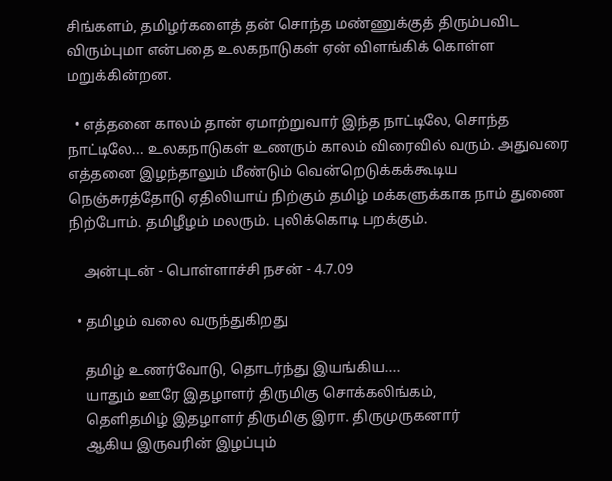சிங்களம், தமிழர்களைத் தன் சொந்த மண்ணுக்குத் திரும்பவிட விரும்புமா என்பதை உலகநாடுகள் ஏன் விளங்கிக் கொள்ள மறுக்கின்றன.

  • எத்தனை காலம் தான் ஏமாற்றுவார் இந்த நாட்டிலே, சொந்த நாட்டிலே... உலகநாடுகள் உணரும் காலம் விரைவில் வரும். அதுவரை எத்தனை இழந்தாலும் மீண்டும் வென்றெடுக்கக்கூடிய நெஞ்சுரத்தோடு ஏதிலியாய் நிற்கும் தமிழ் மக்களுக்காக நாம் துணை நிற்போம். தமிழீழம் மலரும். புலிக்கொடி பறக்கும்.

    அன்புடன் - பொள்ளாச்சி நசன் - 4.7.09

  • தமிழம் வலை வருந்துகிறது

    தமிழ் உணர்வோடு, தொடர்ந்து இயங்கிய....
    யாதும் ஊரே இதழாளர் திருமிகு சொக்கலிங்கம்,
    தெளிதமிழ் இதழாளர் திருமிகு இரா. திருமுருகனார்
    ஆகிய இருவரின் இழப்பும்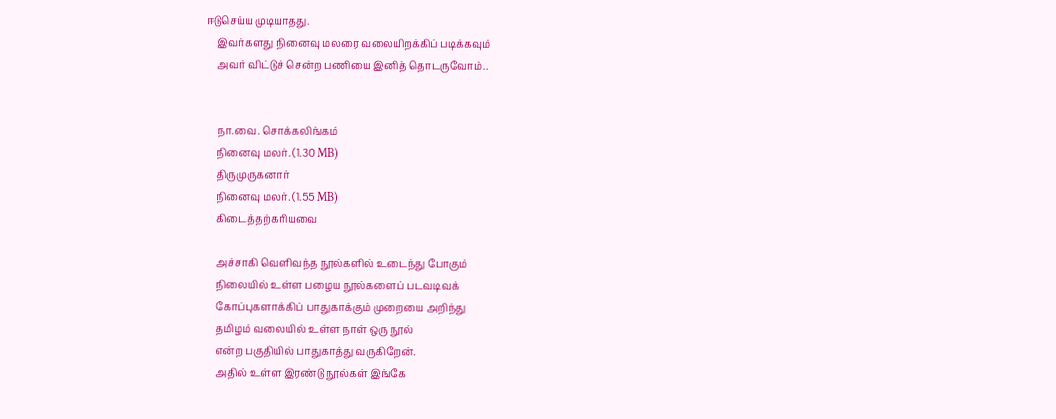ஈடுசெய்ய முடியாதது.
    இவர்களது நினைவு மலரை வலையிறக்கிப் படிக்கவும்
    அவர் விட்டுச் சென்ற பணியை இனித் தொடருவோம்..


    நா.வை. சொக்கலிங்கம்
    நினைவு மலர். (1.30 MB)
    திருமுருகனார்
    நினைவு மலர். (1.55 MB)
    கிடைத்தற்கரியவை

    அச்சாகி வெளிவந்த நூல்களில் உடைந்து போகும்
    நிலையில் உள்ள பழைய நூல்களைப் படவடிவக்
    கோப்புகளாக்கிப் பாதுகாக்கும் முறையை அறிந்து
    தமிழம் வலையில் உள்ள நாள் ஒரு நூல்
    என்ற பகுதியில் பாதுகாத்து வருகிறேன்.
    அதில் உள்ள இரண்டு நூல்கள் இங்கே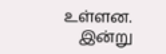உள்ளன.
    இன்று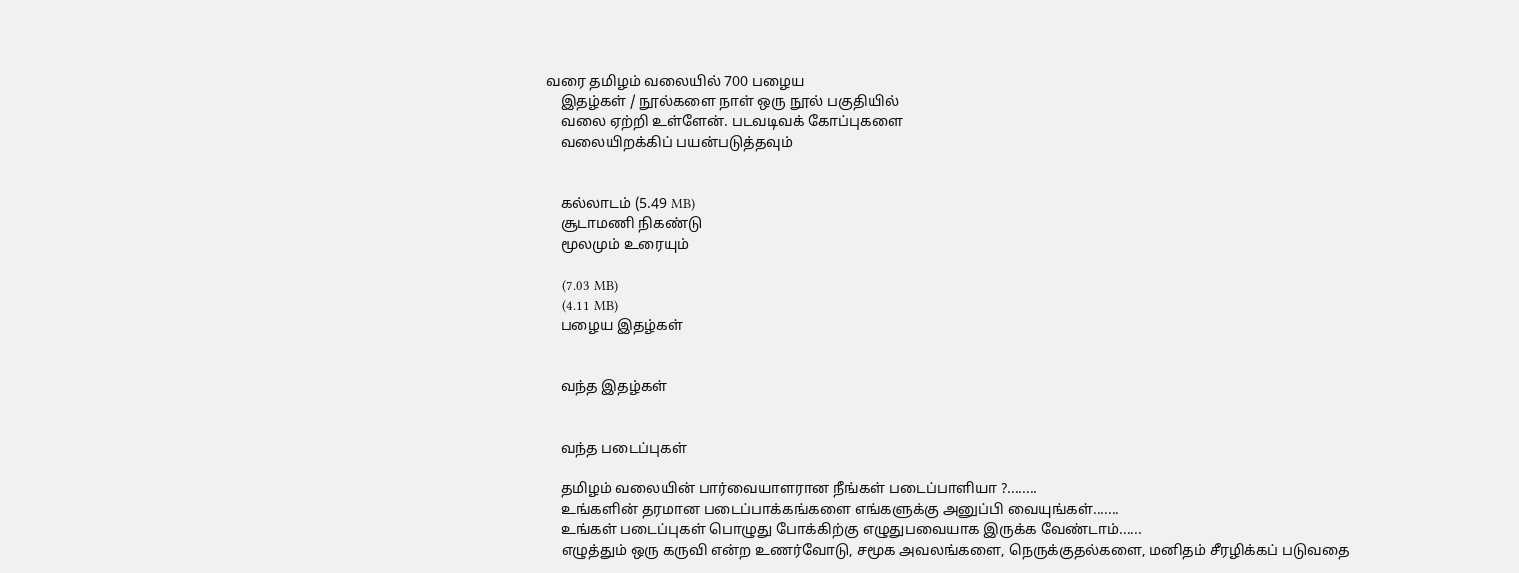வரை தமிழம் வலையில் 700 பழைய
    இதழ்கள் / நூல்களை நாள் ஒரு நூல் பகுதியில்
    வலை ஏற்றி உள்ளேன். படவடிவக் கோப்புகளை
    வலையிறக்கிப் பயன்படுத்தவும்


    கல்லாடம் (5.49 MB)
    சூடாமணி நிகண்டு
    மூலமும் உரையும்

    (7.03 MB)
    (4.11 MB)
    பழைய இதழ்கள்


    வந்த இதழ்கள்


    வந்த படைப்புகள்

    தமிழம் வலையின் பார்வையாளரான நீங்கள் படைப்பாளியா ?........
    உங்களின் தரமான படைப்பாக்கங்களை எங்களுக்கு அனுப்பி வையுங்கள்.......
    உங்கள் படைப்புகள் பொழுது போக்கிற்கு எழுதுபவையாக இருக்க வேண்டாம்......
    எழுத்தும் ஒரு கருவி என்ற உணர்வோடு, சமூக அவலங்களை, நெருக்குதல்களை, மனிதம் சீரழிக்கப் படுவதை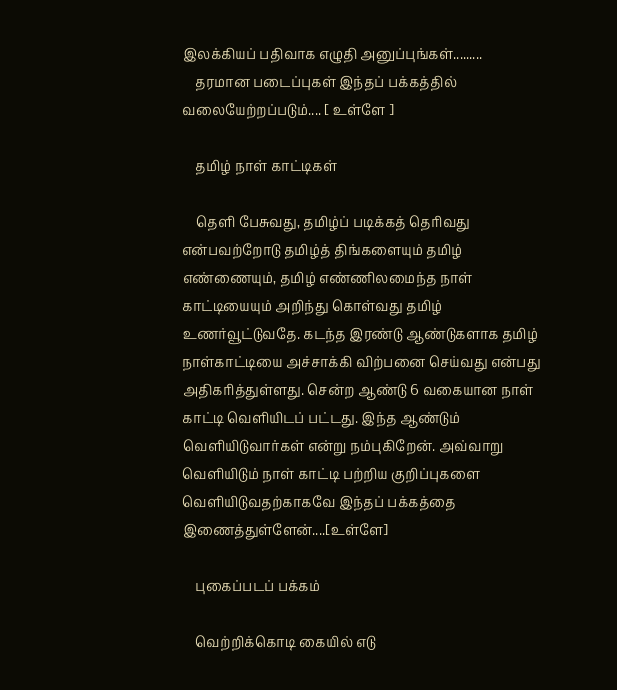இலக்கியப் பதிவாக எழுதி அனுப்புங்கள்.........
    தரமான படைப்புகள் இந்தப் பக்கத்தில் வலையேற்றப்படும்.... [ உள்ளே ]

    தமிழ் நாள் காட்டிகள்

    தெளி பேசுவது, தமிழ்ப் படிக்கத் தெரிவது என்பவற்றோடு தமிழ்த் திங்களையும் தமிழ் எண்ணையும், தமிழ் எண்ணிலமைந்த நாள் காட்டியையும் அறிந்து கொள்வது தமிழ் உணர்வூட்டுவதே. கடந்த இரண்டு ஆண்டுகளாக தமிழ் நாள்காட்டியை அச்சாக்கி விற்பனை செய்வது என்பது அதிகரித்துள்ளது. சென்ற ஆண்டு 6 வகையான நாள் காட்டி வெளியிடப் பட்டது. இந்த ஆண்டும் வெளியிடுவார்கள் என்று நம்புகிறேன். அவ்வாறு வெளியிடும் நாள் காட்டி பற்றிய குறிப்புகளை வெளியிடுவதற்காகவே இந்தப் பக்கத்தை இணைத்துள்ளேன்....[உள்ளே]

    புகைப்படப் பக்கம்

    வெற்றிக்கொடி கையில் எடு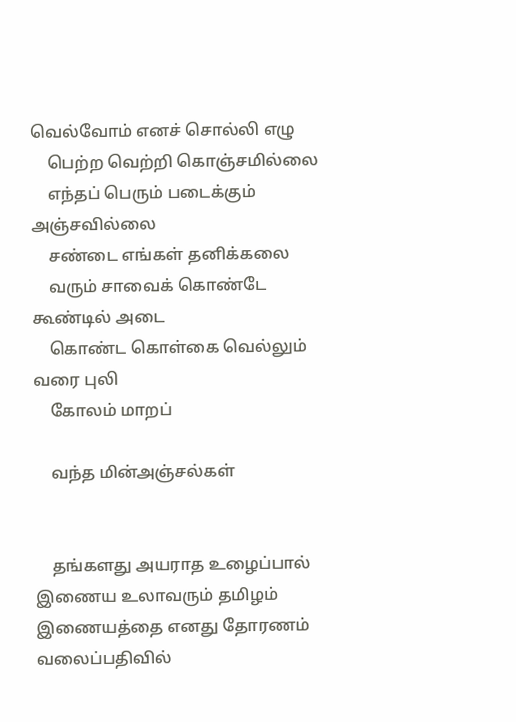வெல்வோம் எனச் சொல்லி எழு
    பெற்ற வெற்றி கொஞ்சமில்லை
    எந்தப் பெரும் படைக்கும் அஞ்சவில்லை
    சண்டை எங்கள் தனிக்கலை
    வரும் சாவைக் கொண்டே கூண்டில் அடை
    கொண்ட கொள்கை வெல்லும் வரை புலி
    கோலம் மாறப்

    வந்த மின்அஞ்சல்கள்


    தங்களது அயராத உழைப்பால் இணைய உலாவரும் தமிழம் இணையத்தை எனது தோரணம் வலைப்பதிவில்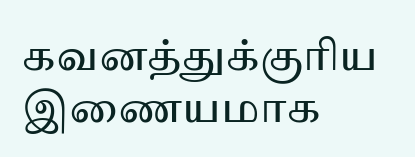கவனத்துக்குரிய இணையமாக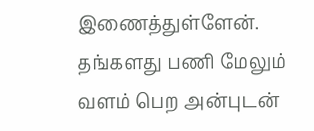இணைத்துள்ளேன். தங்களது பணி மேலும் வளம் பெற அன்புடன்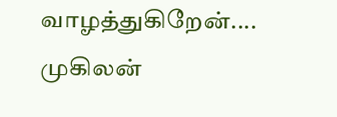வாழத்துகிறேன்.... முகிலன்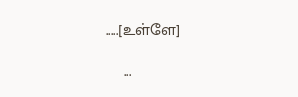.....[உள்ளே]

    ...